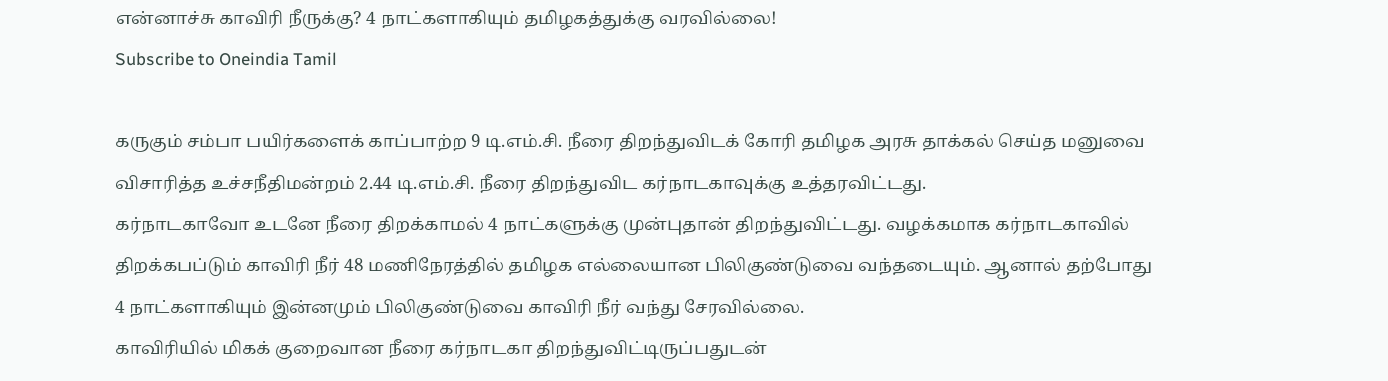என்னாச்சு காவிரி நீருக்கு? 4 நாட்களாகியும் தமிழகத்துக்கு வரவில்லை!
Subscribe to Oneindia Tamil

கருகும் சம்பா பயிர்களைக் காப்பாற்ற 9 டி.எம்.சி. நீரை திறந்துவிடக் கோரி தமிழக அரசு தாக்கல் செய்த மனுவை விசாரித்த உச்சநீதிமன்றம் 2.44 டி.எம்.சி. நீரை திறந்துவிட கர்நாடகாவுக்கு உத்தரவிட்டது.
கர்நாடகாவோ உடனே நீரை திறக்காமல் 4 நாட்களுக்கு முன்புதான் திறந்துவிட்டது. வழக்கமாக கர்நாடகாவில் திறக்கபப்டும் காவிரி நீர் 48 மணிநேரத்தில் தமிழக எல்லையான பிலிகுண்டுவை வந்தடையும். ஆனால் தற்போது 4 நாட்களாகியும் இன்னமும் பிலிகுண்டுவை காவிரி நீர் வந்து சேரவில்லை.
காவிரியில் மிகக் குறைவான நீரை கர்நாடகா திறந்துவிட்டிருப்பதுடன்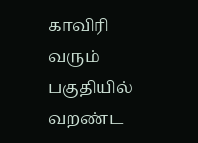காவிரி வரும் பகுதியில் வறண்ட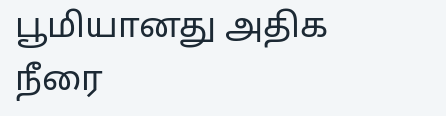பூமியானது அதிக நீரை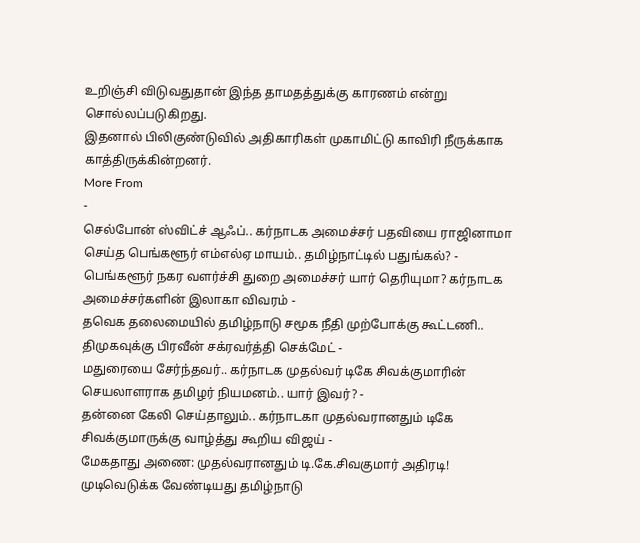உறிஞ்சி விடுவதுதான் இந்த தாமதத்துக்கு காரணம் என்று சொல்லப்படுகிறது.
இதனால் பிலிகுண்டுவில் அதிகாரிகள் முகாமிட்டு காவிரி நீருக்காக காத்திருக்கின்றனர்.
More From
-
செல்போன் ஸ்விட்ச் ஆஃப்.. கர்நாடக அமைச்சர் பதவியை ராஜினாமா செய்த பெங்களூர் எம்எல்ஏ மாயம்.. தமிழ்நாட்டில் பதுங்கல்? -
பெங்களூர் நகர வளர்ச்சி துறை அமைச்சர் யார் தெரியுமா? கர்நாடக அமைச்சர்களின் இலாகா விவரம் -
தவெக தலைமையில் தமிழ்நாடு சமூக நீதி முற்போக்கு கூட்டணி.. திமுகவுக்கு பிரவீன் சக்ரவர்த்தி செக்மேட் -
மதுரையை சேர்ந்தவர்.. கர்நாடக முதல்வர் டிகே சிவக்குமாரின் செயலாளராக தமிழர் நியமனம்.. யார் இவர்? -
தன்னை கேலி செய்தாலும்.. கர்நாடகா முதல்வரானதும் டிகே சிவக்குமாருக்கு வாழ்த்து கூறிய விஜய் -
மேகதாது அணை: முதல்வரானதும் டி.கே.சிவகுமார் அதிரடி! முடிவெடுக்க வேண்டியது தமிழ்நாடு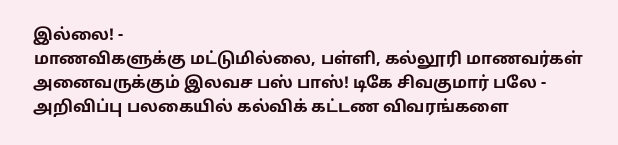இல்லை! -
மாணவிகளுக்கு மட்டுமில்லை, பள்ளி, கல்லூரி மாணவர்கள் அனைவருக்கும் இலவச பஸ் பாஸ்! டிகே சிவகுமார் பலே -
அறிவிப்பு பலகையில் கல்விக் கட்டண விவரங்களை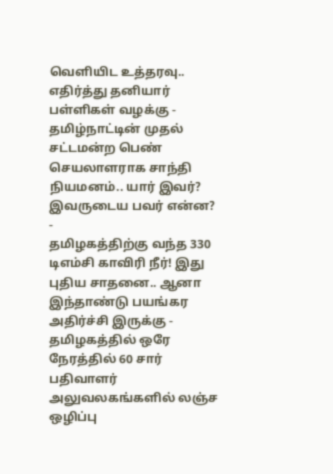வெளியிட உத்தரவு.. எதிர்த்து தனியார் பள்ளிகள் வழக்கு -
தமிழ்நாட்டின் முதல் சட்டமன்ற பெண் செயலாளராக சாந்தி நியமனம்.. யார் இவர்? இவருடைய பவர் என்ன? -
தமிழகத்திற்கு வந்த 330 டிஎம்சி காவிரி நீர்! இது புதிய சாதனை.. ஆனா இந்தாண்டு பயங்கர அதிர்ச்சி இருக்கு -
தமிழகத்தில் ஒரே நேரத்தில் 60 சார் பதிவாளர் அலுவலகங்களில் லஞ்ச ஒழிப்பு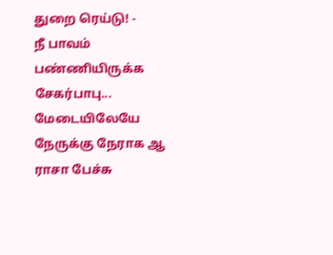துறை ரெய்டு! -
நீ பாவம் பண்ணியிருக்க சேகர்பாபு... மேடையிலேயே நேருக்கு நேராக ஆ ராசா பேச்சு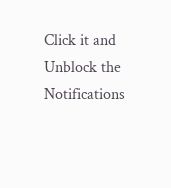Click it and Unblock the Notifications